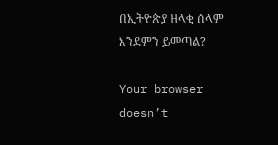በኢትዮጵያ ዘላቂ ሰላም እንደምን ይመጣል?

Your browser doesn’t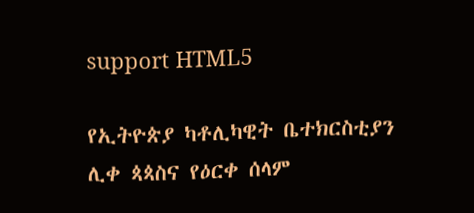support HTML5

የኢትዮጵያ ካቶሊካዊት ቤተክርስቲያን ሊቀ ጳጳስና የዕርቀ ሰላም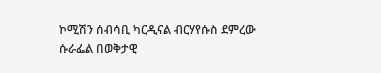ኮሚሽን ሰብሳቢ ካርዲናል ብርሃየሱስ ደምረው ሱራፌል በወቅታዊ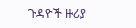ጉዳዮች ዙሪያ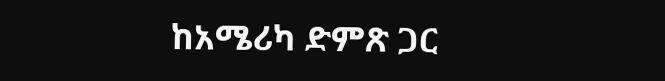ከአሜሪካ ድምጽ ጋር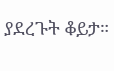ያደረጉት ቆይታ።